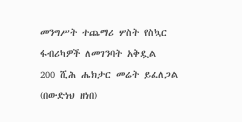መንግሥት ተጨማሪ ሦስት የስኳር ፋብሪካዎች ለመገንባት አቅዷል
200 ሺሕ ሔክታር መሬት ይፈለጋል
(በውድነህ ዘነበ)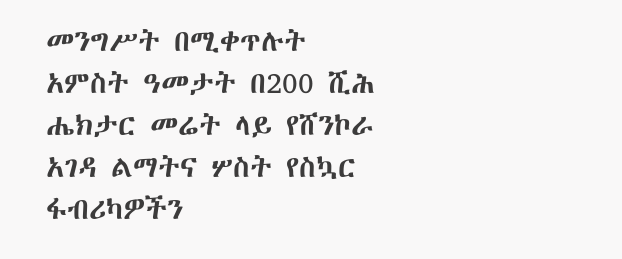መንግሥት በሚቀጥሉት አምስት ዓመታት በ200 ሺሕ ሔክታር መሬት ላይ የሸንኮራ አገዳ ልማትና ሦስት የስኳር ፋብሪካዎችን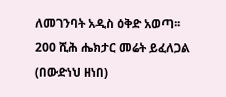ለመገንባት አዲስ ዕቅድ አወጣ፡፡
200 ሺሕ ሔክታር መሬት ይፈለጋል
(በውድነህ ዘነበ)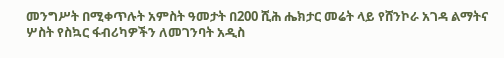መንግሥት በሚቀጥሉት አምስት ዓመታት በ200 ሺሕ ሔክታር መሬት ላይ የሸንኮራ አገዳ ልማትና ሦስት የስኳር ፋብሪካዎችን ለመገንባት አዲስ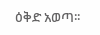ዕቅድ አወጣ፡፡